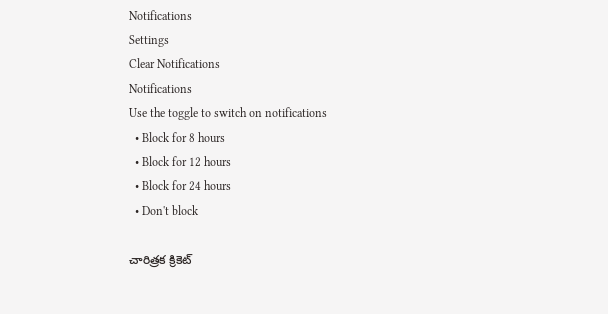Notifications
Settings
Clear Notifications
Notifications
Use the toggle to switch on notifications
  • Block for 8 hours
  • Block for 12 hours
  • Block for 24 hours
  • Don't block

చారిత్రక క్రికెట్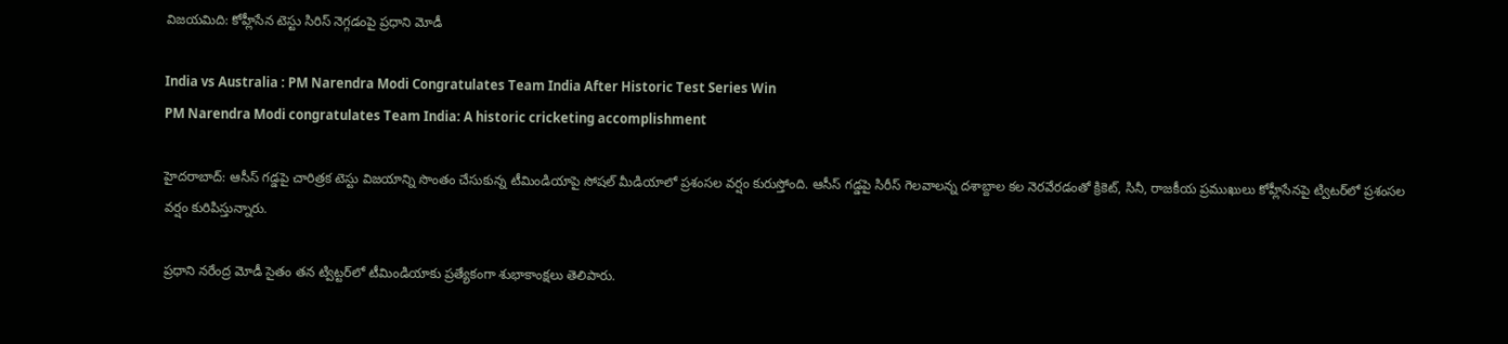విజయమిది: కోహ్లీసేన టెస్టు సిరిస్ నెగ్గడంపై ప్రధాని మోడీ

India vs Australia : PM Narendra Modi Congratulates Team India After Historic Test Series Win
PM Narendra Modi congratulates Team India: A historic cricketing accomplishment

హైదరాబాద్: ఆసీస్ గడ్డపై చారిత్రక టెస్టు విజయాన్ని సొంతం చేసుకున్న టీమిండియాపై సోషల్ మీడియాలో ప్రశంసల వర్షం కురుస్తోంది. ఆసీస్ గడ్డపై సిరీస్‌ గెలవాలన్న దశాబ్దాల కల నెరవేరడంతో క్రికెట్‌, సినీ, రాజకీయ ప్రముఖులు కోహ్లీసేనపై ట్విటర్‌లో ప్రశంసల వర్షం కురిపిస్తున్నారు.

ప్రధాని నరేంద్ర మోడీ సైతం తన ట్విట్టర్‌లో టీమిండియాకు ప్రత్యేకంగా శుభాకాంక్షలు తెలిపారు.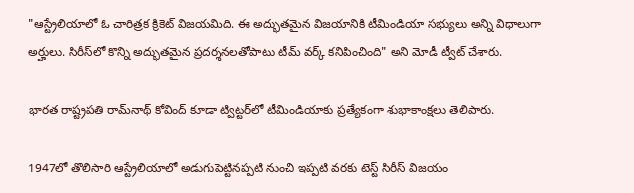"ఆస్ట్రేలియాలో ఓ చారిత్రక క్రికెట్ విజయమిది. ఈ అద్భుతమైన విజయానికి టీమిండియా సభ్యులు అన్ని విధాలుగా అర్హులు. సిరీస్‌లో కొన్ని అద్భుతమైన ప్రదర్శనలతోపాటు టీమ్ వర్క్ కనిపించింది" అని మోడీ ట్వీట్ చేశారు.

భారత రాష్ట్రపతి రామ్‌నాథ్‌ కోవింద్‌ కూడా ట్విట్టర్‌లో టీమిండియాకు ప్రత్యేకంగా శుభాకాంక్షలు తెలిపారు.

1947లో తొలిసారి ఆస్ట్రేలియాలో అడుగుపెట్టినప్పటి నుంచి ఇప్పటి వరకు టెస్ట్ సిరీస్ విజయం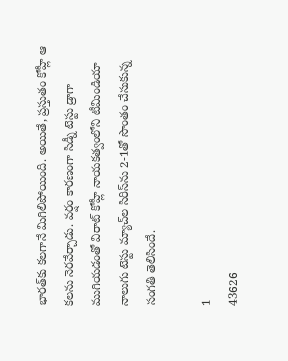భారత్‌కు కలగానే మిగిలిపోయింది. అయితే, ప్రస్తుతం కోహ్లీ ఆ కలను నెరవేర్చాడు. వర్షం కారణంగా సిడ్నీ టెస్టు డ్రాగా ముగియడంతో విరాట్ కోహ్లీ నాయకత్వంలోని టీమిండియా నాలుగు టెస్టు మ్యాచ్‌ల సిరిస్‌ను 2-1తో సొంతం చేసుకున్న సంగతి తెలిసిందే.

1
43626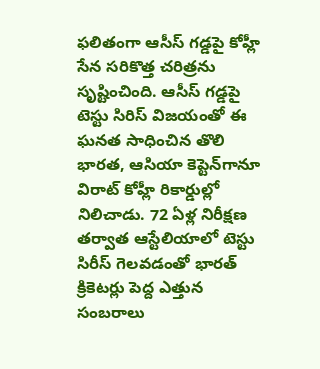ఫలితంగా ఆసీస్ గడ్డపై కోహ్లీ సేన సరికొత్త చరిత్రను సృష్టించింది. ఆసీస్ గడ్డపై టెస్టు సిరిస్ విజయంతో ఈ ఘనత సాధించిన తొలి భారత, ఆసియా కెప్టెన్‌గానూ విరాట్ కోహ్లీ రికార్డుల్లో నిలిచాడు. 72 ఏళ్ల నిరీక్షణ తర్వాత ఆస్టేలియాలో టెస్టు సిరీస్‌ గెలవడంతో భారత్ క్రికెటర్లు పెద్ద ఎత్తున సంబరాలు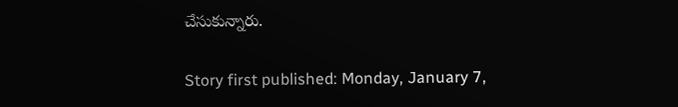చేసుకున్నారు.

Story first published: Monday, January 7,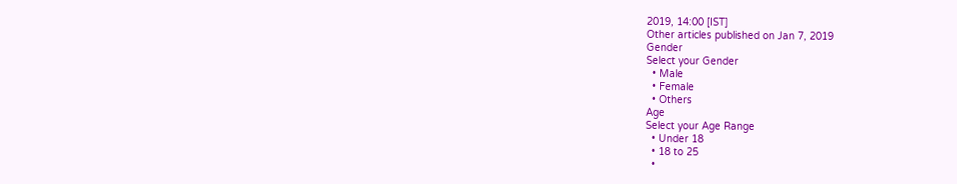2019, 14:00 [IST]
Other articles published on Jan 7, 2019
Gender
Select your Gender
  • Male
  • Female
  • Others
Age
Select your Age Range
  • Under 18
  • 18 to 25
  •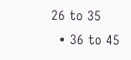26 to 35
  • 36 to 45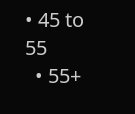• 45 to 55
  • 55+